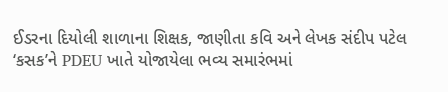ઈડરના દિયોલી શાળાના શિક્ષક, જાણીતા કવિ અને લેખક સંદીપ પટેલ ‘કસક’ને PDEU ખાતે યોજાયેલા ભવ્ય સમારંભમાં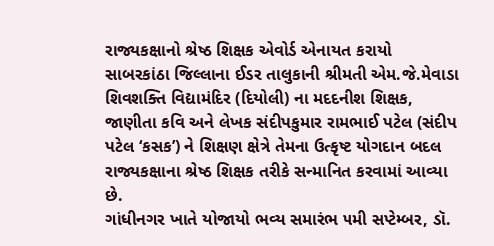રાજ્યકક્ષાનો શ્રેષ્ઠ શિક્ષક એવોર્ડ એનાયત કરાયો
સાબરકાંઠા જિલ્લાના ઈડર તાલુકાની શ્રીમતી એમ.જે.મેવાડા શિવશક્તિ વિદ્યામંદિર (દિયોલી) ના મદદનીશ શિક્ષક, જાણીતા કવિ અને લેખક સંદીપકુમાર રામભાઈ પટેલ (સંદીપ પટેલ ‘કસક’) ને શિક્ષણ ક્ષેત્રે તેમના ઉત્કૃષ્ટ યોગદાન બદલ રાજ્યકક્ષાના શ્રેષ્ઠ શિક્ષક તરીકે સન્માનિત કરવામાં આવ્યા છે.
ગાંધીનગર ખાતે યોજાયો ભવ્ય સમારંભ ૫મી સપ્ટેમ્બર, ડૉ.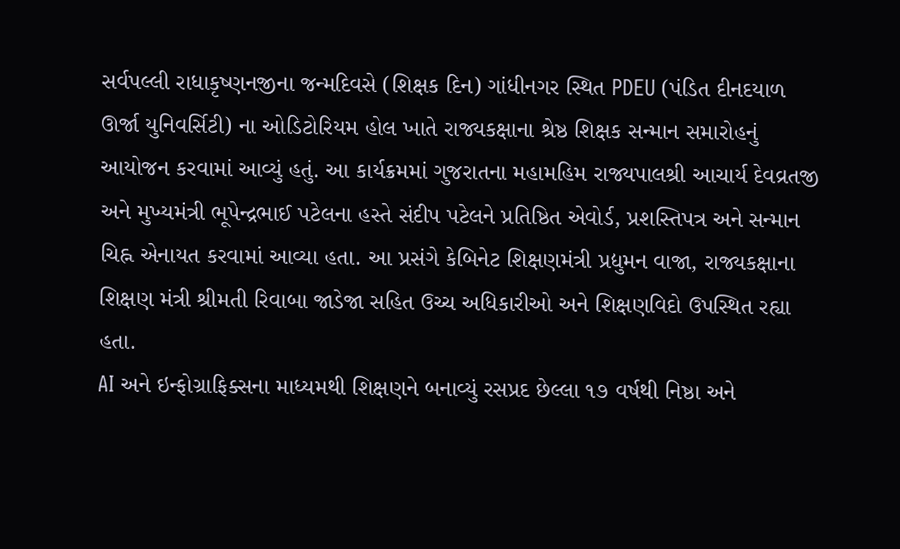સર્વપલ્લી રાધાકૃષ્ણનજીના જન્મદિવસે (શિક્ષક દિન) ગાંધીનગર સ્થિત PDEU (પંડિત દીનદયાળ ઊર્જા યુનિવર્સિટી) ના ઓડિટોરિયમ હોલ ખાતે રાજ્યકક્ષાના શ્રેષ્ઠ શિક્ષક સન્માન સમારોહનું આયોજન કરવામાં આવ્યું હતું. આ કાર્યક્રમમાં ગુજરાતના મહામહિમ રાજ્યપાલશ્રી આચાર્ય દેવવ્રતજી અને મુખ્યમંત્રી ભૂપેન્દ્રભાઈ પટેલના હસ્તે સંદીપ પટેલને પ્રતિષ્ઠિત એવોર્ડ, પ્રશસ્તિપત્ર અને સન્માન ચિહ્ન એનાયત કરવામાં આવ્યા હતા. આ પ્રસંગે કેબિનેટ શિક્ષણમંત્રી પ્રદ્યુમન વાજા, રાજ્યકક્ષાના શિક્ષણ મંત્રી શ્રીમતી રિવાબા જાડેજા સહિત ઉચ્ચ અધિકારીઓ અને શિક્ષણવિદો ઉપસ્થિત રહ્યા હતા.
AI અને ઇન્ફોગ્રાફિક્સના માધ્યમથી શિક્ષણને બનાવ્યું રસપ્રદ છેલ્લા ૧૭ વર્ષથી નિષ્ઠા અને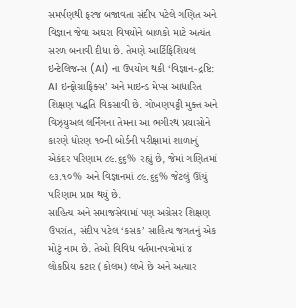સમર્પણથી ફરજ બજાવતા સંદીપ પટેલે ગણિત અને વિજ્ઞાન જેવા અઘરા વિષયોને બાળકો માટે અત્યંત સરળ બનાવી દીધા છે. તેમણે આર્ટિફિશિયલ ઇન્ટેલિજન્સ (AI) ના ઉપયોગ થકી ‘વિજ્ઞાન-દ્રષ્ટિ: AI ઇન્ફોગ્રાફિક્સ’ અને માઇન્ડ મેપ્સ આધારિત શિક્ષણ પદ્ધતિ વિકસાવી છે. ગોખણપટ્ટી મુક્ત અને વિઝ્યુઅલ લર્નિંગના તેમના આ ભગીરથ પ્રયાસોને કારણે ધોરણ ૧૦ની બોર્ડની પરીક્ષામાં શાળાનું એકંદર પરિણામ ૮૯.૬૬% રહ્યું છે, જેમાં ગણિતમાં ૯૩.૧૦% અને વિજ્ઞાનમાં ૮૯.૬૬% જેટલું ઊંચું પરિણામ પ્રાપ્ત થયું છે.
સાહિત્ય અને સમાજસેવામાં પણ અગ્રેસર શિક્ષણ ઉપરાંત, સંદીપ પટેલ ‘કસક’ સાહિત્ય જગતનું એક મોટું નામ છે. તેઓ વિવિધ વર્તમાનપત્રોમાં ૪ લોકપ્રિય કટાર (કોલમ) લખે છે અને અત્યાર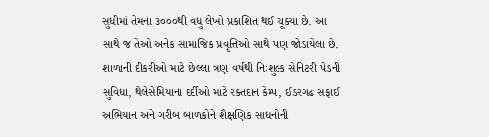સુધીમાં તેમના ૩૦૦૦થી વધુ લેખો પ્રકાશિત થઈ ચૂક્યા છે. આ સાથે જ તેઓ અનેક સામાજિક પ્રવૃત્તિઓ સાથે પણ જોડાયેલા છે. શાળાની દીકરીઓ માટે છેલ્લા ત્રણ વર્ષથી નિઃશુલ્ક સેનિટરી પેડની સુવિધા, થેલેસેમિયાના દર્દીઓ માટે રક્તદાન કેમ્પ, ઈડરગઢ સફાઈ અભિયાન અને ગરીબ બાળકોને શૈક્ષણિક સાધનોની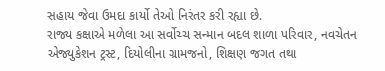સહાય જેવા ઉમદા કાર્યો તેઓ નિરંતર કરી રહ્યા છે.
રાજ્ય કક્ષાએ મળેલા આ સર્વોચ્ચ સન્માન બદલ શાળા પરિવાર, નવચેતન એજ્યુકેશન ટ્રસ્ટ, દિયોલીના ગ્રામજનો, શિક્ષણ જગત તથા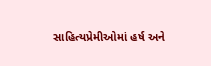સાહિત્યપ્રેમીઓમાં હર્ષ અને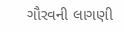ગૌરવની લાગણી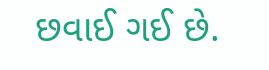છવાઈ ગઈ છે.